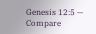Genesis 12:5 — Compare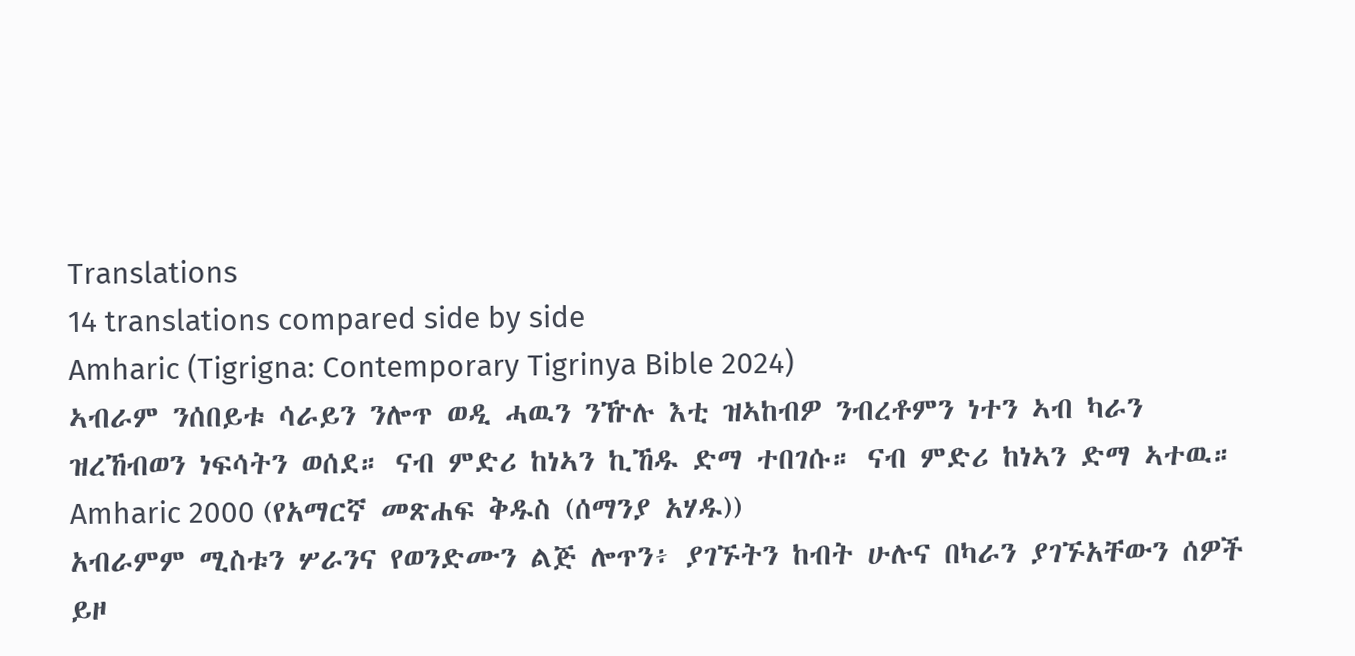Translations
14 translations compared side by side
Amharic (Tigrigna: Contemporary Tigrinya Bible 2024)
ኣብራም ንሰበይቱ ሳራይን ንሎጥ ወዲ ሓዉን ንዅሉ እቲ ዝኣከብዎ ንብረቶምን ነተን ኣብ ካራን ዝረኸብወን ነፍሳትን ወሰደ። ናብ ምድሪ ከነኣን ኪኸዱ ድማ ተበገሱ። ናብ ምድሪ ከነኣን ድማ ኣተዉ።
Amharic 2000 (የአማርኛ መጽሐፍ ቅዱስ (ሰማንያ አሃዱ))
አብራምም ሚስቱን ሦራንና የወንድሙን ልጅ ሎጥን፥ ያገኙትን ከብት ሁሉና በካራን ያገኙአቸውን ሰዎች ይዞ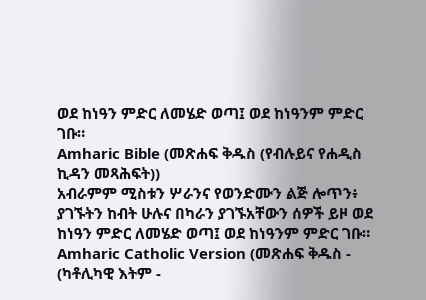ወደ ከነዓን ምድር ለመሄድ ወጣ፤ ወደ ከነዓንም ምድር ገቡ።
Amharic Bible (መጽሐፍ ቅዱስ (የብሉይና የሐዲስ ኪዳን መጻሕፍት))
አብራምም ሚስቱን ሦራንና የወንድሙን ልጅ ሎጥን፥ ያገኙትን ከብት ሁሉና በካራን ያገኙአቸውን ሰዎች ይዞ ወደ ከነዓን ምድር ለመሄድ ወጣ፤ ወደ ከነዓንም ምድር ገቡ።
Amharic Catholic Version (መጽሐፍ ቅዱስ - (ካቶሊካዊ እትም -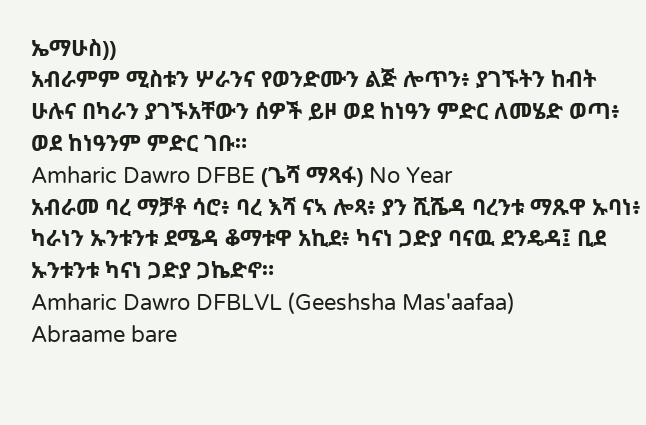ኤማሁስ))
አብራምም ሚስቱን ሦራንና የወንድሙን ልጅ ሎጥን፥ ያገኙትን ከብት ሁሉና በካራን ያገኙአቸውን ሰዎች ይዞ ወደ ከነዓን ምድር ለመሄድ ወጣ፥ ወደ ከነዓንም ምድር ገቡ።
Amharic Dawro DFBE (ጌሻ ማጻፋ) No Year
አብራመ ባረ ማቻቶ ሳሮ፥ ባረ እሻ ናኣ ሎጻ፥ ያን ሺሼዳ ባረንቱ ማጹዋ ኡባነ፥ ካራነን ኡንቱንቱ ደሜዳ ቆማቱዋ አኪደ፥ ካናነ ጋድያ ባናዉ ደንዴዳ፤ ቢደ ኡንቱንቱ ካናነ ጋድያ ጋኬድኖ።
Amharic Dawro DFBLVL (Geeshsha Mas'aafaa)
Abraame bare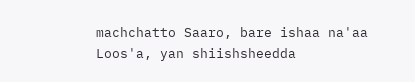machchatto Saaro, bare ishaa na'aa Loos'a, yan shiishsheedda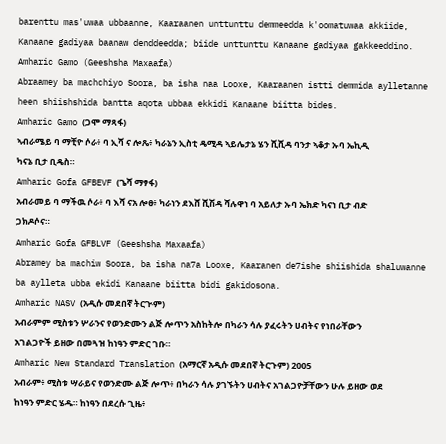barenttu mas'uwaa ubbaanne, Kaaraanen unttunttu demmeedda k'oomatuwaa akkiide, Kanaane gadiyaa baanaw denddeedda; biide unttunttu Kanaane gadiyaa gakkeeddino.
Amharic Gamo (Geeshsha Maxaafa)
Abraamey ba machchiyo Soora, ba isha naa Looxe, Kaaraanen istti demmida aylletanne heen shiishshida bantta aqota ubbaa ekkidi Kanaane biitta bides.
Amharic Gamo (ጋሞ ማጻፋ)
ኣብራሜይ ባ ማቺዮ ሶራ፥ ባ ኢሻ ና ሎጼ፥ ካራኔን ኢስቲ ዴሚዳ ኣይሌታኔ ሄን ሺሺዳ ባንታ ኣቆታ ኡባ ኤኪዲ ካናኔ ቢታ ቢዴስ።
Amharic Gofa GFBEVF (ጌሻ ማፃፋ)
አብራመይ ባ ማችዉ ሶራ፥ ባ እሻ ናአ ሎፀ፥ ካራነን ደእሸ ሺሽዳ ሻሉዋነ ባ አይለታ ኡባ ኤክድ ካናነ ቢታ ብድ ጋክዶሶና።
Amharic Gofa GFBLVF (Geeshsha Maxaafa)
Abramey ba machiw Soora, ba isha na7a Looxe, Kaaranen de7ishe shiishida shaluwanne ba aylleta ubba ekidi Kanaane biitta bidi gakidosona.
Amharic NASV (አዲሱ መደበኛ ትርጒም)
አብራምም ሚስቱን ሦራንና የወንድሙን ልጅ ሎጥን አስከትሎ በካራን ሳሉ ያፈሩትን ሀብትና የነበራቸውን አገልጋዮች ይዘው በመጓዝ ከነዓን ምድር ገቡ።
Amharic New Standard Translation (አማርኛ አዲሱ መደበኛ ትርጉም) 2005
አብራም፥ ሚስቱ ሣራይና የወንድሙ ልጅ ሎጥ፥ በካራን ሳሉ ያገኙትን ሀብትና አገልጋዮቻቸውን ሁሉ ይዘው ወደ ከነዓን ምድር ሄዱ። ከነዓን በደረሱ ጊዜ፥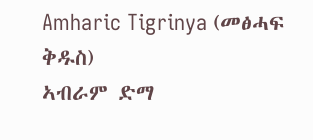Amharic Tigrinya (መፅሓፍ ቅዱስ)
ኣብራም ድማ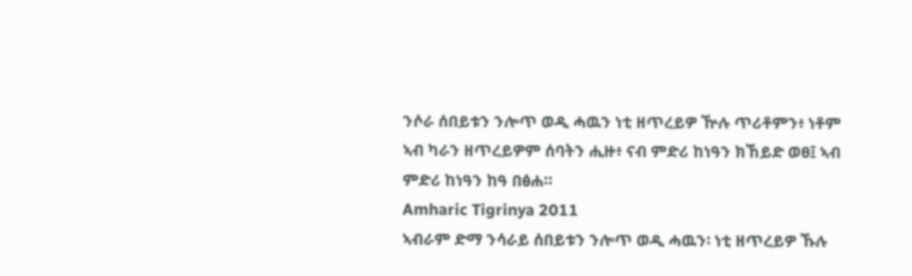ንሶራ ሰበይቱን ንሎጥ ወዲ ሓዉን ነቲ ዘጥረይዎ ዅሉ ጥሪቶምን፥ ነቶም ኣብ ካራን ዘጥረይዎም ሰባትን ሒዙ፥ ናብ ምድሪ ከነዓን ክኸይድ ወፀ፤ ኣብ ምድሪ ከነዓን ከዓ በፅሐ።
Amharic Tigrinya 2011
ኣብራም ድማ ንሳራይ ሰበይቱን ንሎጥ ወዲ ሓዉን፡ ነቲ ዘጥረይዎ ኹሉ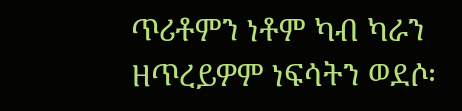ጥሪቶምን ነቶም ካብ ካራን ዘጥረይዎም ነፍሳትን ወደሶ፡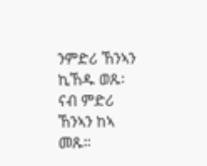ንምድሪ ኸንኣን ኪኸዱ ወጹ፡ ናብ ምድሪ ኸንኣን ከኣ መጹ።